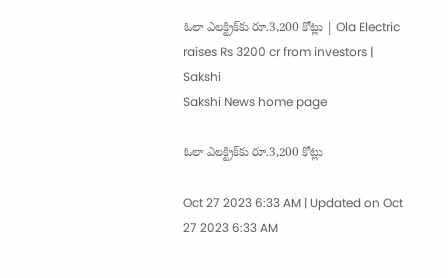ఓలా ఎలక్ట్రిక్‌కు రూ.3,200 కోట్లు | Ola Electric raises Rs 3200 cr from investors | Sakshi
Sakshi News home page

ఓలా ఎలక్ట్రిక్‌కు రూ.3,200 కోట్లు

Oct 27 2023 6:33 AM | Updated on Oct 27 2023 6:33 AM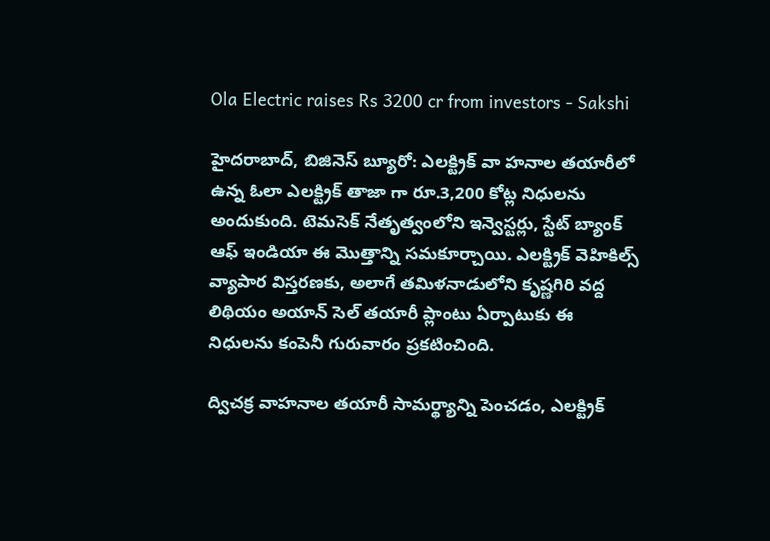Ola Electric raises Rs 3200 cr from investors - Sakshi

హైదరాబాద్, బిజినెస్‌ బ్యూరో: ఎలక్ట్రిక్‌ వా హనాల తయారీలో ఉన్న ఓలా ఎలక్ట్రిక్‌ తాజా గా రూ.3,200 కోట్ల నిధులను అందుకుంది. టెమసెక్‌ నేతృత్వంలోని ఇన్వెస్టర్లు, స్టేట్‌ బ్యాంక్‌ ఆఫ్‌ ఇండియా ఈ మొత్తాన్ని సమకూర్చాయి. ఎలక్ట్రిక్‌ వెహికిల్స్‌ వ్యాపార విస్తరణకు, అలాగే తమిళనాడులోని కృష్ణగిరి వద్ద లిథియం అయాన్‌ సెల్‌ తయారీ ప్లాంటు ఏర్పాటుకు ఈ నిధులను కంపెనీ గురువారం ప్రకటించింది.

ద్విచక్ర వాహనాల తయారీ సామర్థ్యాన్ని పెంచడం, ఎలక్ట్రిక్‌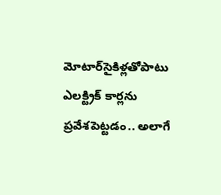మోటార్‌సైకిళ్లతోపాటు ఎలక్ట్రిక్‌ కార్లను ప్రవేశపెట్టడం.. అలాగే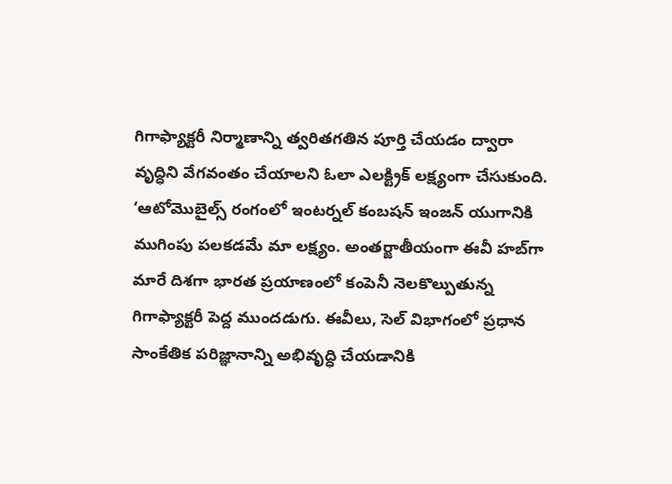గిగాఫ్యాక్టరీ నిర్మాణాన్ని త్వరితగతిన పూర్తి చేయడం ద్వారా వృద్ధిని వేగవంతం చేయాలని ఓలా ఎలక్ట్రిక్‌ లక్ష్యంగా చేసుకుంది. ‘ఆటోమొబైల్స్‌ రంగంలో ఇంటర్నల్‌ కంబషన్‌ ఇంజన్‌ యుగానికి ముగింపు పలకడమే మా లక్ష్యం. అంతర్జాతీయంగా ఈవీ హబ్‌గా మారే దిశగా భారత ప్రయాణంలో కంపెనీ నెలకొల్పుతున్న గిగాఫ్యాక్టరీ పెద్ద ముందడుగు. ఈవీలు, సెల్‌ విభాగంలో ప్రధాన సాంకేతిక పరిజ్ఞానాన్ని అభివృద్ధి చేయడానికి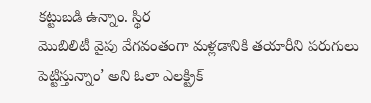కట్టుబడి ఉన్నాం. స్థిర
మొబిలిటీ వైపు వేగవంతంగా మళ్లడానికి తయారీని పరుగులు పెట్టిస్తున్నాం’ అని ఓలా ఎలక్ట్రిక్‌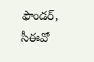ఫౌండర్, సీఈవో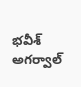భవీశ్‌
అగర్వాల్‌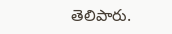తెలిపారు.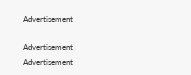Advertisement

Advertisement
Advertisement